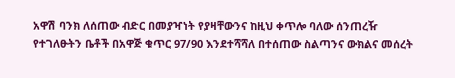አዋሽ ባንክ ለሰጠው ብድር በመያዣነት የያዛቸውንና ከዚህ ቀጥሎ ባለው ሰንጠረዥ የተገለፁትን ቤቶች በአዋጅ ቁጥር 97/90 እንደተሻሻለ በተሰጠው ስልጣንና ውክልና መሰረት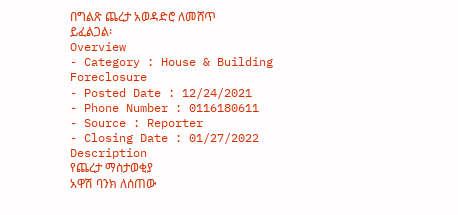በግልጽ ጨረታ አወዳድሮ ለመሸጥ ይፈልጋል፡
Overview
- Category : House & Building Foreclosure
- Posted Date : 12/24/2021
- Phone Number : 0116180611
- Source : Reporter
- Closing Date : 01/27/2022
Description
የጨረታ ማስታወቂያ
አዋሽ ባንክ ለሰጠው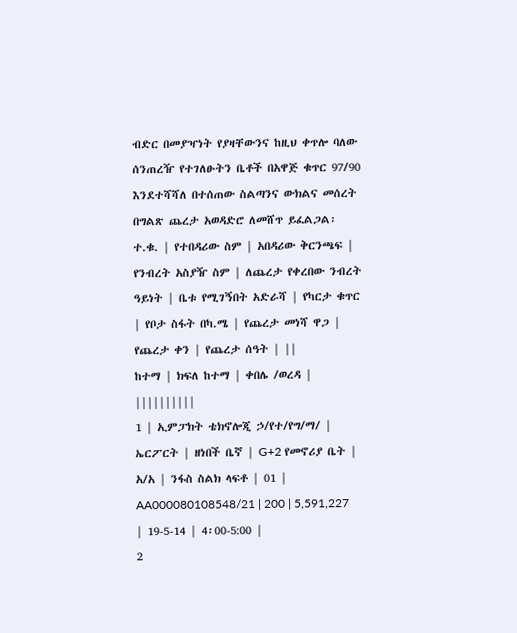ብድር በመያዣነት የያዛቸውንና ከዚህ ቀጥሎ ባለው ሰንጠረዥ የተገለፁትን ቤቶች በአዋጅ ቁጥር 97/90 እንደተሻሻለ በተሰጠው ስልጣንና ውክልና መሰረት በግልጽ ጨረታ አወዳድሮ ለመሸጥ ይፈልጋል፡
ተ.ቁ. | የተበዳሪው ስም | አበዳሪው ቅርንጫፍ | የንብረት አስያዥ ስም | ለጨረታ የቀረበው ንብረት ዓይነት | ቤቱ የሚገኝበት አድራሻ | የካርታ ቁጥር | የቦታ ስፋት በካ.ሜ | የጨረታ መነሻ ዋጋ | የጨረታ ቀን | የጨረታ ሰዓት | ||
ከተማ | ክፍለ ከተማ | ቀበሌ /ወረዳ | ||||||||||
1 | ኢምፓክት ቴክኖሎጂ ኃ/የተ/የግ/ማ/ | ኤርፖርት | ዘነበች ቤኛ | G+2 የመኖሪያ ቤት | አ/አ | ንፋስ ስልክ ላፍቶ | 01 | AA000080108548/21 | 200 | 5,591,227 | 19-5-14 | 4፡00-5:00 |
2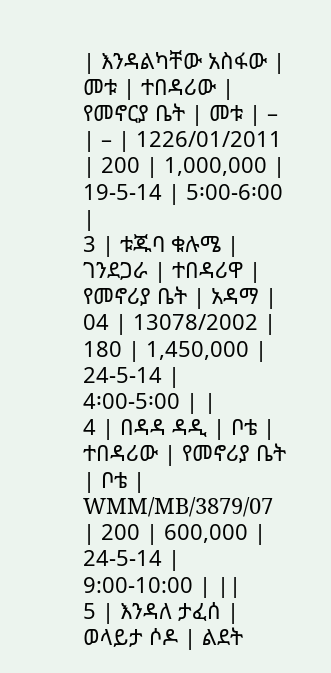| እንዳልካቸው አስፋው | መቱ | ተበዳሪው | የመኖርያ ቤት | መቱ | – | – | 1226/01/2011 | 200 | 1,000,000 | 19-5-14 | 5፡00-6፡00 |
3 | ቱጁባ ቁሉሜ | ገንደጋራ | ተበዳሪዋ | የመኖሪያ ቤት | አዳማ | 04 | 13078/2002 | 180 | 1,450,000 |
24-5-14 |
4፡00-5፡00 | |
4 | በዳዳ ዳዲ | ቦቴ | ተበዳሪው | የመኖሪያ ቤት | ቦቴ | WMM/MB/3879/07 | 200 | 600,000 | 24-5-14 | 9:00-10:00 | ||
5 | እንዳለ ታፈሰ | ወላይታ ሶዶ | ልደት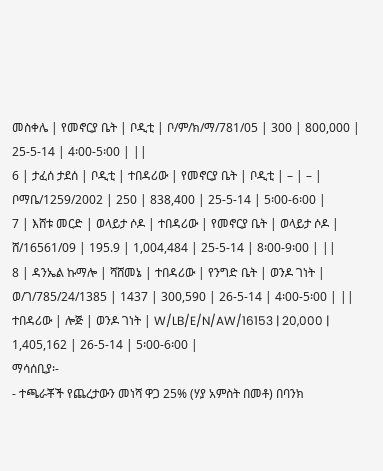መስቀሌ | የመኖርያ ቤት | ቦዲቲ | ቦ/ም/ክ/ማ/781/05 | 300 | 800,000 | 25-5-14 | 4፡00-5፡00 | ||
6 | ታፈሰ ታደሰ | ቦዲቲ | ተበዳሪው | የመኖርያ ቤት | ቦዲቲ | – | – | ቦማቤ/1259/2002 | 250 | 838,400 | 25-5-14 | 5፡00-6፡00 |
7 | እሸቱ መርድ | ወላይታ ሶዶ | ተበዳሪው | የመኖርያ ቤት | ወላይታ ሶዶ | ሸ/16561/09 | 195.9 | 1,004,484 | 25-5-14 | 8፡00-9፡00 | ||
8 | ዳንኤል ኩማሎ | ሻሸመኔ | ተበዳሪው | የንግድ ቤት | ወንዶ ገነት | ወ/ገ/785/24/1385 | 1437 | 300,590 | 26-5-14 | 4፡00-5፡00 | ||
ተበዳሪው | ሎጅ | ወንዶ ገነት | W/LB/E/N/AW/16153 | 20,000 | 1,405,162 | 26-5-14 | 5፡00-6፡00 |
ማሳሰቢያ፡-
- ተጫራቾች የጨረታውን መነሻ ዋጋ 25% (ሃያ አምስት በመቶ) በባንክ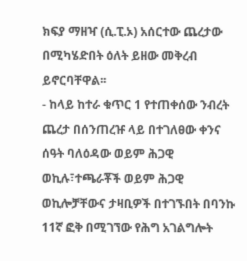ክፍያ ማዘዣ (ሲ.ፒ.ኦ) አሰርተው ጨረታው በሚካሄድበት ዕለት ይዘው መቅረብ ይኖርባቸዋል፡፡
- ከላይ ከተራ ቁጥር 1 የተጠቀሰው ንብረት ጨረታ በሰንጠረዡ ላይ በተገለፀው ቀንና ሰዓት ባለዕዳው ወይም ሕጋዊ ወኪሉ፣ተጫራቾች ወይም ሕጋዊ ወኪሎቻቸውና ታዛቢዎች በተገኙበት በባንኩ 11ኛ ፎቅ በሚገኘው የሕግ አገልግሎት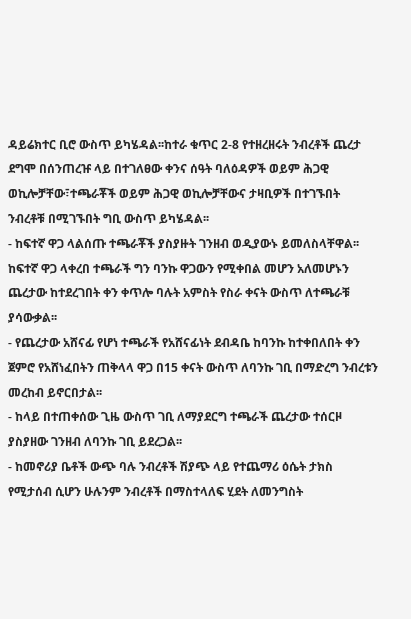ዳይሬክተር ቢሮ ውስጥ ይካሄዳል፡፡ከተራ ቁጥር 2-8 የተዘረዘሩት ንብረቶች ጨረታ ደግሞ በሰንጠረዡ ላይ በተገለፀው ቀንና ሰዓት ባለዕዳዎች ወይም ሕጋዊ ወኪሎቻቸው፣ተጫራቾች ወይም ሕጋዊ ወኪሎቻቸውና ታዛቢዎች በተገኙበት ንብረቶቹ በሚገኙበት ግቢ ውስጥ ይካሄዳል፡፡
- ከፍተኛ ዋጋ ላልሰጡ ተጫራቾች ያስያዙት ገንዘብ ወዲያውኑ ይመለስላቸዋል፡፡ከፍተኛ ዋጋ ላቀረበ ተጫራች ግን ባንኩ ዋጋውን የሚቀበል መሆን አለመሆኑን ጨረታው ከተደረገበት ቀን ቀጥሎ ባሉት አምስት የስራ ቀናት ውስጥ ለተጫራቹ ያሳውቃል፡፡
- የጨረታው አሸናፊ የሆነ ተጫራች የአሸናፊነት ደብዳቤ ከባንኩ ከተቀበለበት ቀን ጀምሮ የአሸነፈበትን ጠቅላላ ዋጋ በ15 ቀናት ውስጥ ለባንኩ ገቢ በማድረግ ንብረቱን መረከብ ይኖርበታል፡፡
- ከላይ በተጠቀሰው ጊዜ ውስጥ ገቢ ለማያደርግ ተጫራች ጨረታው ተሰርዞ ያስያዘው ገንዘብ ለባንኩ ገቢ ይደረጋል፡፡
- ከመኖሪያ ቤቶች ውጭ ባሉ ንብረቶች ሽያጭ ላይ የተጨማሪ ዕሴት ታክስ የሚታሰብ ሲሆን ሁሉንም ንብረቶች በማስተላለፍ ሂደት ለመንግስት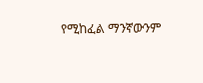የሚከፈል ማንኛውንም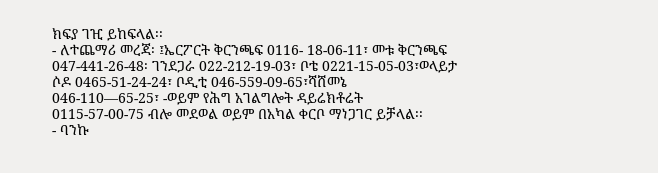ክፍያ ገዢ ይከፍላል፡፡
- ለተጨማሪ መረጃ፡ ፤ኤርፖርት ቅርንጫፍ 0116- 18-06-11፣ መቱ ቅርንጫፍ 047-441-26-48፡ ገንደጋራ 022-212-19-03፣ ቦቴ 0221-15-05-03፣ወላይታ ሶዶ 0465-51-24-24፣ ቦዲቲ 046-559-09-65፣ሻሸመኔ 046-110—65-25፣ -ወይም የሕግ አገልግሎት ዳይሬክቶሬት 0115-57-00-75 ብሎ መደወል ወይም በአካል ቀርቦ ማነጋገር ይቻላል፡፡
- ባንኩ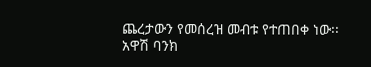ጨረታውን የመሰረዝ መብቱ የተጠበቀ ነው፡፡
አዋሽ ባንክ